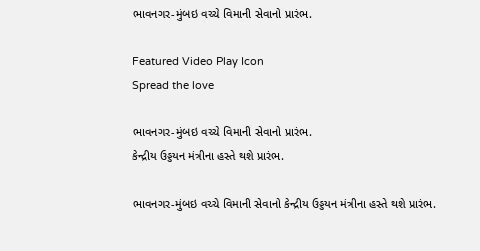ભાવનગર-મુંબઇ વચ્ચે વિમાની સેવાનો પ્રારંભ.

Featured Video Play Icon
Spread the love

ભાવનગર-મુંબઇ વચ્ચે વિમાની સેવાનો પ્રારંભ.
કેન્દ્રીય ઉડ્ડયન મંત્રીના હસ્તે થશે પ્રારંભ.

ભાવનગર-મુંબઇ વચ્ચે વિમાની સેવાનો કેન્દ્રીય ઉડ્ડયન મંત્રીના હસ્તે થશે પ્રારંભ.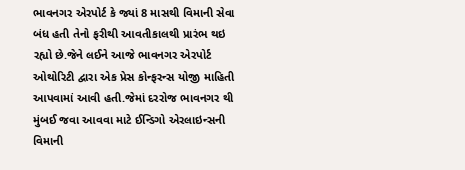ભાવનગર એરપોર્ટ કે જ્યાં 8 માસથી વિમાની સેવા બંધ હતી તેનો ફરીથી આવતીકાલથી પ્રારંભ થઇ રહ્યો છે.જેને લઈને આજે ભાવનગર એરપોર્ટ ઓથોરિટી દ્વારા એક પ્રેસ કોન્ફરન્સ યોજી માહિતી આપવામાં આવી હતી.જેમાં દરરોજ ભાવનગર થી મુંબઈ જવા આવવા માટે ઈન્ડિગો એરલાઇન્સની વિમાની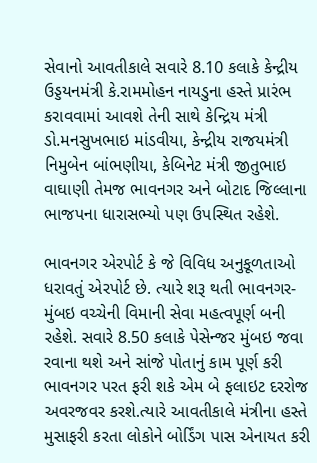સેવાનો આવતીકાલે સવારે 8.10 કલાકે કેન્દ્રીય ઉડ્ડયનમંત્રી કે.રામમોહન નાયડુના હસ્તે પ્રારંભ કરાવવામાં આવશે તેની સાથે કેન્દ્રિય મંત્રી ડો.મનસુખભાઇ માંડવીયા, કેન્દ્રીય રાજયમંત્રી નિમુબેન બાંભણીયા, કેબિનેટ મંત્રી જીતુભાઇ વાઘાણી તેમજ ભાવનગર અને બોટાદ જિલ્લાના ભાજપના ધારાસભ્યો પણ ઉપસ્થિત રહેશે.

ભાવનગર એરપોર્ટ કે જે વિવિધ અનુકૂળતાઓ ધરાવતું એરપોર્ટ છે. ત્યારે શરૂ થતી ભાવનગર-મુંબઇ વચ્ચેની વિમાની સેવા મહત્વપૂર્ણ બની રહેશે. સવારે 8.50 કલાકે પેસેન્જર મુંબઇ જવા રવાના થશે અને સાંજે પોતાનું કામ પૂર્ણ કરી ભાવનગર પરત ફરી શકે એમ બે ફલાઇટ દરરોજ અવરજવર કરશે.ત્યારે આવતીકાલે મંત્રીના હસ્તે મુસાફરી કરતા લોકોને બોર્ડિંગ પાસ એનાયત કરી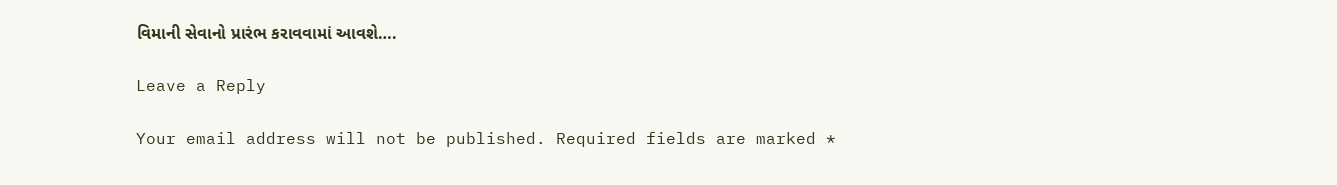વિમાની સેવાનો પ્રારંભ કરાવવામાં આવશે….

Leave a Reply

Your email address will not be published. Required fields are marked *